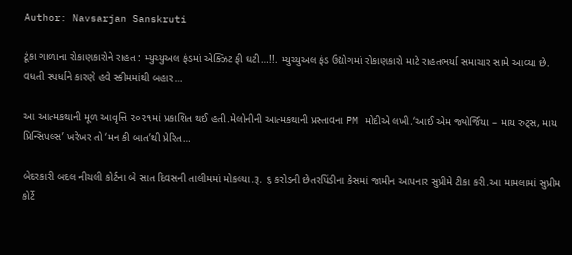Author: Navsarjan Sanskruti

ટૂંકા ગાળાના રોકાણકારોને રાહત : મ્યુચ્યુઅલ ફંડમાં એક્ઝિટ ફી ઘટી…!!. મ્યુચ્યુઅલ ફંડ ઉદ્યોગમાં રોકાણકારો માટે રાહતભર્યા સમાચાર સામે આવ્યા છે. વધતી સ્પર્ધાને કારણે હવે સ્કીમમાંથી બહાર…

આ આત્મકથાની મૂળ આવૃત્તિ ૨૦૨૧માં પ્રકાશિત થઈ હતી.મેલોનીની આત્મકથાની પ્રસ્તાવના PM મોદીએ લખી.‘આઈ એમ જ્યોર્જિયા – માય રુટ્સ, માય પ્રિન્સિપલ્સ’ ખરેખર તો ‘મન કી બાત’થી પ્રેરિત…

બેદરકારી બદલ નીચલી કોર્ટના બે સાત દિવસની તાલીમમાં મોકલ્યા.રૂ. ૬ કરોડની છેતરપિંડીના કેસમાં જામીન આપનાર સુપ્રીમે ટીકા કરી.આ મામલામાં સુપ્રીમ કોર્ટે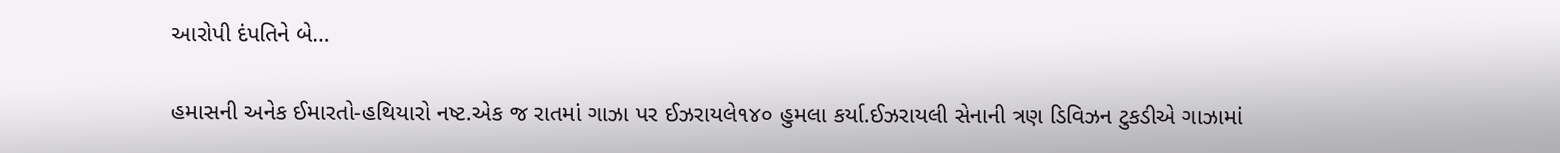આરોપી દંપતિને બે…

હમાસની અનેક ઈમારતો-હથિયારો નષ્ટ.એક જ રાતમાં ગાઝા પર ઈઝરાયલે૧૪૦ હુમલા કર્યા.ઈઝરાયલી સેનાની ત્રણ ડિવિઝન ટુકડીએ ગાઝામાં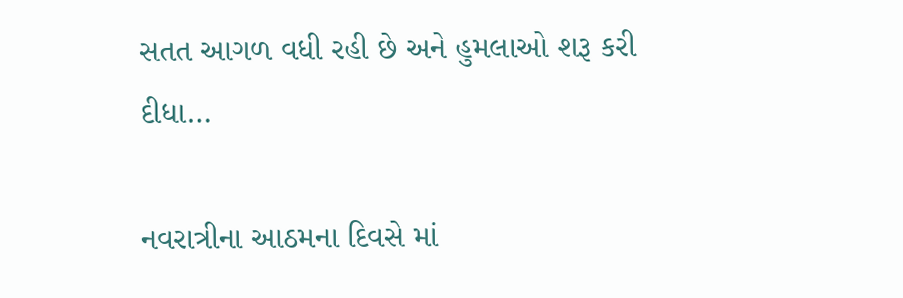સતત આગળ વધી રહી છે અને હુમલાઓ શરૂ કરી દીધા…

નવરાત્રીના આઠમના દિવસે માં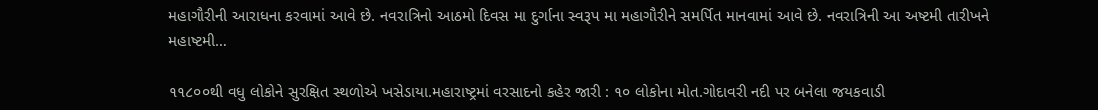મહાગૌરીની આરાધના કરવામાં આવે છે. નવરાત્રિનો આઠમો દિવસ મા દુર્ગાના સ્વરૂપ મા મહાગૌરીને સમર્પિત માનવામાં આવે છે. નવરાત્રિની આ અષ્ટમી તારીખને મહાષ્ટમી…

૧૧૮૦૦થી વધુ લોકોને સુરક્ષિત સ્થળોએ ખસેડાયા.મહારાષ્ટ્રમાં વરસાદનો કહેર જારી : ૧૦ લોકોના મોત.ગોદાવરી નદી પર બનેલા જયકવાડી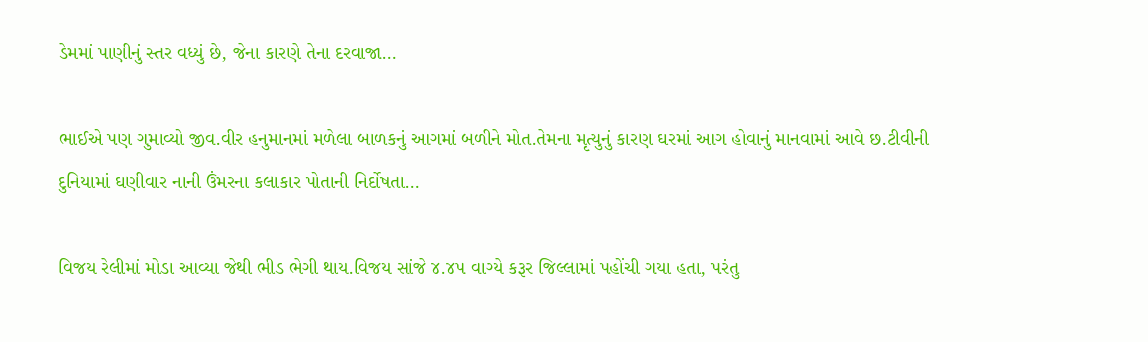ડેમમાં પાણીનું સ્તર વધ્યું છે, જેના કારણે તેના દરવાજા…

ભાઈએ પણ ગુમાવ્યો જીવ.વીર હનુમાનમાં મળેલા બાળકનું આગમાં બળીને મોત.તેમના મૃત્યુનું કારણ ઘરમાં આગ હોવાનું માનવામાં આવે છ.ટીવીની દુનિયામાં ઘણીવાર નાની ઉંમરના કલાકાર પોતાની નિર્દોષતા…

વિજય રેલીમાં મોડા આવ્યા જેથી ભીડ ભેગી થાય.વિજય સાંજે ૪.૪૫ વાગ્યે કરૂર જિલ્લામાં પહોંચી ગયા હતા, પરંતુ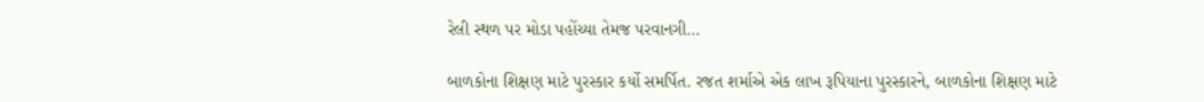રેલી સ્થળ પર મોડા પહોંચ્યા તેમજ પરવાનગી…

બાળકોના શિક્ષણ માટે પુરસ્કાર કર્યો સમર્પિત. રજત શર્માએ એક લાખ રૂપિયાના પુરસ્કારને, બાળકોના શિક્ષણ માટે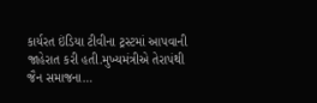કાર્યરત ઇંડિયા ટીવીના ટ્રસ્ટમાં આપવાની જાહેરાત કરી હતી.મુખ્યમંત્રીએ તેરાપંથી જૈન સમાજના…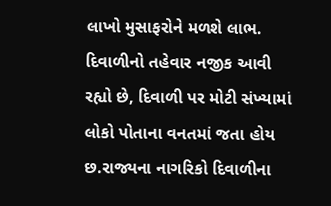લાખો મુસાફરોને મળશે લાભ. દિવાળીનો તહેવાર નજીક આવી રહ્યો છે, દિવાળી પર મોટી સંખ્યામાં લોકો પોતાના વનતમાં જતા હોય છ.રાજ્યના નાગરિકો દિવાળીના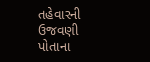તહેવારની ઉજવણી પોતાના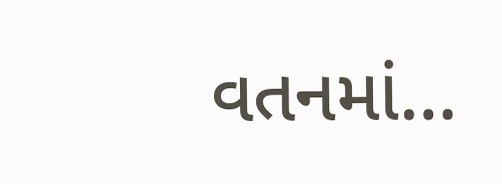વતનમાં…